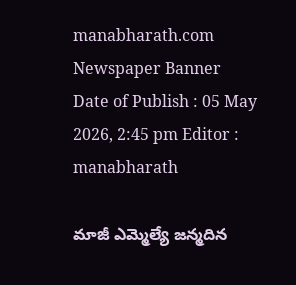manabharath.com
Newspaper Banner
Date of Publish : 05 May 2026, 2:45 pm Editor : manabharath

మాజీ ఎమ్మెల్యే జన్మదిన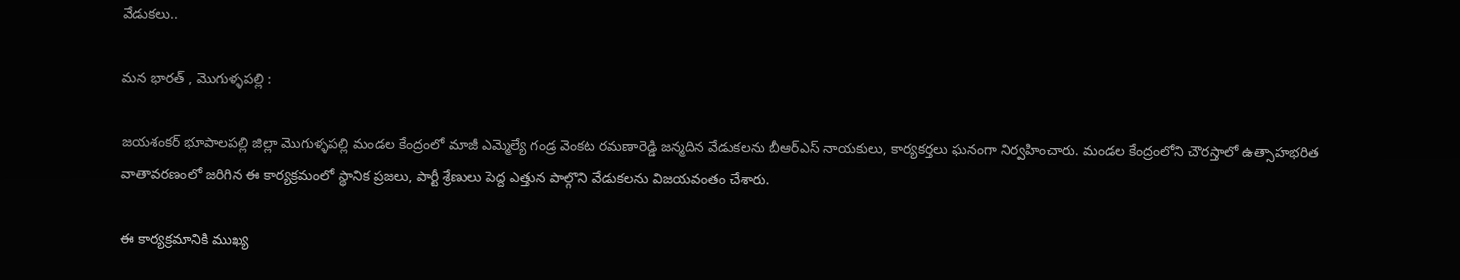వేడుకలు..

మన భారత్ , మొగుళ్ళపల్లి :

జయశంకర్ భూపాలపల్లి జిల్లా మొగుళ్ళపల్లి మండల కేంద్రంలో మాజీ ఎమ్మెల్యే గండ్ర వెంకట రమణారెడ్డి జన్మదిన వేడుకలను బీఆర్ఎస్ నాయకులు, కార్యకర్తలు ఘనంగా నిర్వహించారు. మండల కేంద్రంలోని చౌరస్తాలో ఉత్సాహభరిత వాతావరణంలో జరిగిన ఈ కార్యక్రమంలో స్థానిక ప్రజలు, పార్టీ శ్రేణులు పెద్ద ఎత్తున పాల్గొని వేడుకలను విజయవంతం చేశారు.

ఈ కార్యక్రమానికి ముఖ్య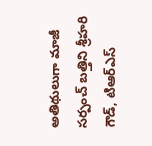అతిథులుగా మాజీ సర్పంచ్ బత్తిని శ్రీహరి గౌడ్, టిఆర్ఎస్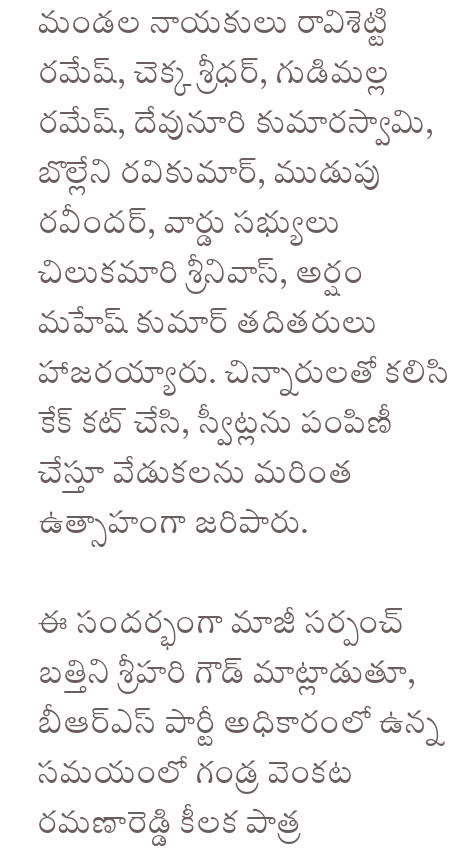మండల నాయకులు రావిశెట్టి రమేష్, చెక్క శ్రీధర్, గుడిమల్ల రమేష్, దేవునూరి కుమారస్వామి, బొల్లేని రవికుమార్, ముడుపు రవీందర్, వార్డు సభ్యులు చిలుకమారి శ్రీనివాస్, అర్షం మహేష్ కుమార్ తదితరులు హాజరయ్యారు. చిన్నారులతో కలిసి కేక్ కట్ చేసి, స్వీట్లను పంపిణీ చేస్తూ వేడుకలను మరింత ఉత్సాహంగా జరిపారు.

ఈ సందర్భంగా మాజీ సర్పంచ్ బత్తిని శ్రీహరి గౌడ్ మాట్లాడుతూ, బీఆర్ఎస్ పార్టీ అధికారంలో ఉన్న సమయంలో గండ్ర వెంకట రమణారెడ్డి కీలక పాత్ర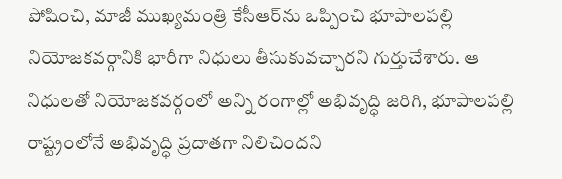పోషించి, మాజీ ముఖ్యమంత్రి కేసీఆర్‌ను ఒప్పించి భూపాలపల్లి నియోజకవర్గానికి భారీగా నిధులు తీసుకువచ్చారని గుర్తుచేశారు. ఆ నిధులతో నియోజకవర్గంలో అన్ని రంగాల్లో అభివృద్ధి జరిగి, భూపాలపల్లి రాష్ట్రంలోనే అభివృద్ధి ప్రదాతగా నిలిచిందని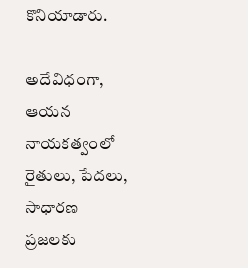కొనియాడారు.

అదేవిధంగా, ఆయన నాయకత్వంలో రైతులు, పేదలు, సాధారణ ప్రజలకు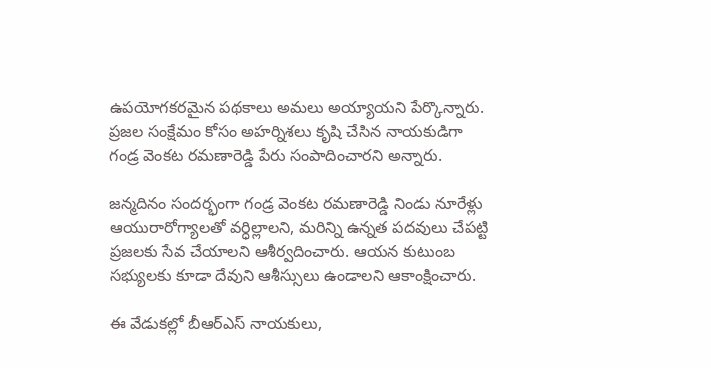ఉపయోగకరమైన పథకాలు అమలు అయ్యాయని పేర్కొన్నారు. ప్రజల సంక్షేమం కోసం అహర్నిశలు కృషి చేసిన నాయకుడిగా గండ్ర వెంకట రమణారెడ్డి పేరు సంపాదించారని అన్నారు.

జన్మదినం సందర్భంగా గండ్ర వెంకట రమణారెడ్డి నిండు నూరేళ్లు ఆయురారోగ్యాలతో వర్ధిల్లాలని, మరిన్ని ఉన్నత పదవులు చేపట్టి ప్రజలకు సేవ చేయాలని ఆశీర్వదించారు. ఆయన కుటుంబ సభ్యులకు కూడా దేవుని ఆశీస్సులు ఉండాలని ఆకాంక్షించారు.

ఈ వేడుకల్లో బీఆర్ఎస్ నాయకులు,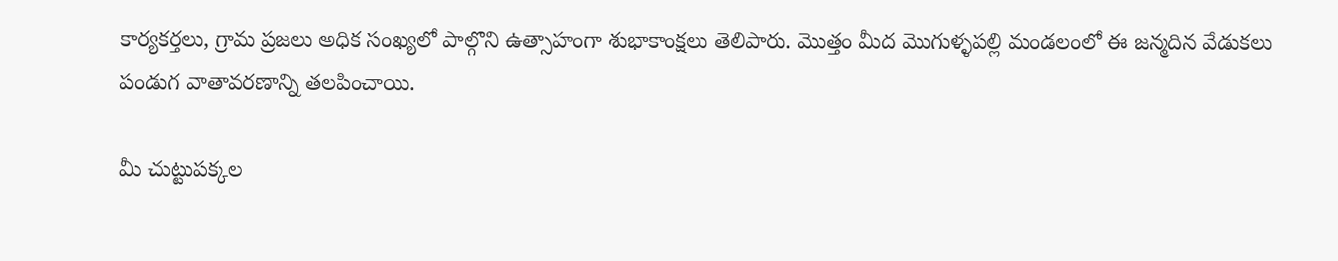కార్యకర్తలు, గ్రామ ప్రజలు అధిక సంఖ్యలో పాల్గొని ఉత్సాహంగా శుభాకాంక్షలు తెలిపారు. మొత్తం మీద మొగుళ్ళపల్లి మండలంలో ఈ జన్మదిన వేడుకలు పండుగ వాతావరణాన్ని తలపించాయి.

మీ చుట్టుపక్కల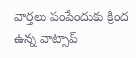వార్తలు పంపేందుకు క్రింద ఉన్న వాట్సాప్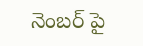నెంబర్ పై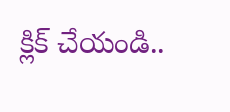క్లిక్ చేయండి..